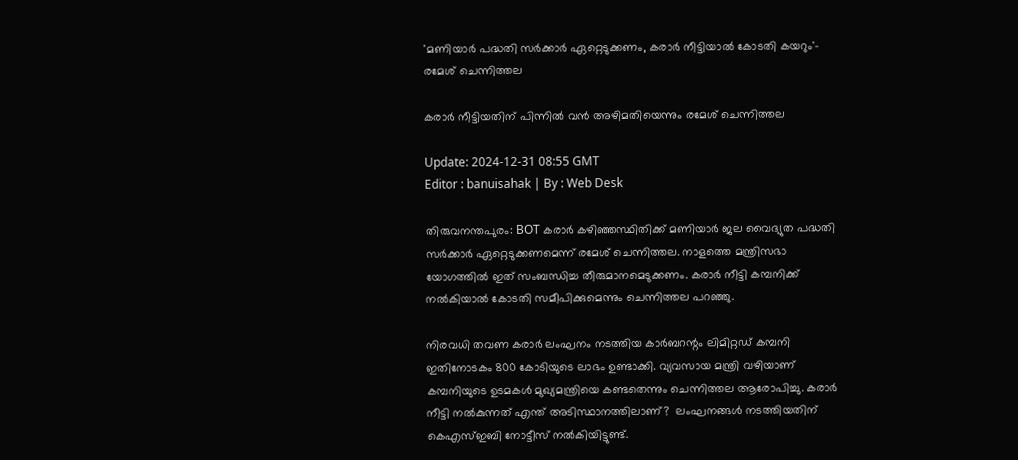'മണിയാർ പദ്ധതി സർക്കാർ ഏറ്റെടുക്കണം, കരാർ നീട്ടിയാൽ കോടതി കയറും'- രമേശ് ചെന്നിത്തല

കരാർ നീട്ടിയതിന് പിന്നിൽ വൻ അഴിമതിയെന്നും രമേശ് ചെന്നിത്തല

Update: 2024-12-31 08:55 GMT
Editor : banuisahak | By : Web Desk

തിരുവനന്തപുരം: BOT കരാർ കഴിഞ്ഞസ്ഥിതിക്ക് മണിയാർ ജല വൈദ്യുത പദ്ധതി സർക്കാർ ഏറ്റെടുക്കണമെന്ന് രമേശ് ചെന്നിത്തല. നാളത്തെ മന്ത്രിസഭാ യോഗത്തിൽ ഇത് സംബന്ധിച്ച തീരുമാനമെടുക്കണം. കരാർ നീട്ടി കമ്പനിക്ക് നൽകിയാൽ കോടതി സമീപിക്കുമെന്നും ചെന്നിത്തല പറഞ്ഞു.

നിരവധി തവണ കരാർ ലംഘനം നടത്തിയ കാർബറന്റം ലിമിറ്റഡ് കമ്പനി ഇതിനോടകം 800 കോടിയുടെ ലാഭം ഉണ്ടാക്കി. വ്യവസായ മന്ത്രി വഴിയാണ് കമ്പനിയുടെ ഉടമകൾ മുഖ്യമന്ത്രിയെ കണ്ടതെന്നും ചെന്നിത്തല ആരോപിച്ചു. കരാർ നീട്ടി നൽകുന്നത് എന്ത് അടിസ്ഥാനത്തിലാണ്?  ലംഘനങ്ങൾ നടത്തിയതിന് കെഎസ്ഇബി നോട്ടീസ് നൽകിയിട്ടുണ്ട്.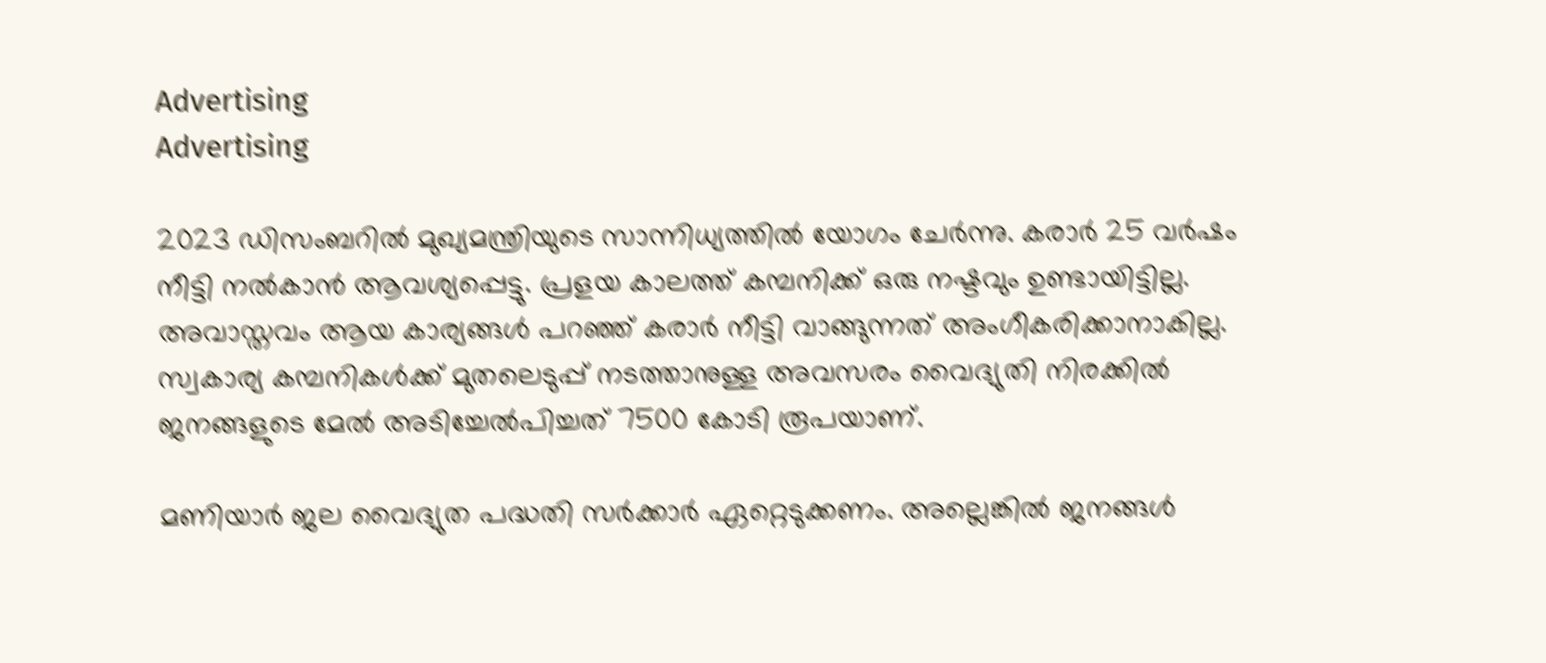Advertising
Advertising

2023 ഡിസംബറിൽ മുഖ്യമന്ത്രിയുടെ സാന്നിധ്യത്തിൽ യോഗം ചേർന്നു. കരാർ 25 വർഷം നീട്ടി നൽകാൻ ആവശ്യപ്പെട്ടു. പ്രളയ കാലത്ത് കമ്പനിക്ക് ഒരു നഷ്ടവും ഉണ്ടായിട്ടില്ല. അവാസ്തവം ആയ കാര്യങ്ങൾ പറഞ്ഞ് കരാർ നീട്ടി വാങ്ങുന്നത് അംഗീകരിക്കാനാകില്ല. സ്വകാര്യ കമ്പനികൾക്ക് മുതലെടുപ്പ് നടത്താനുള്ള അവസരം വൈദ്യുതി നിരക്കിൽ ജനങ്ങളുടെ മേൽ അടിച്ചേൽപിച്ചത് 7500 കോടി രൂപയാണ്.

മണിയാർ ജല വൈദ്യുത പദ്ധതി സർക്കാർ ഏറ്റെടുക്കണം. അല്ലെങ്കിൽ ജനങ്ങൾ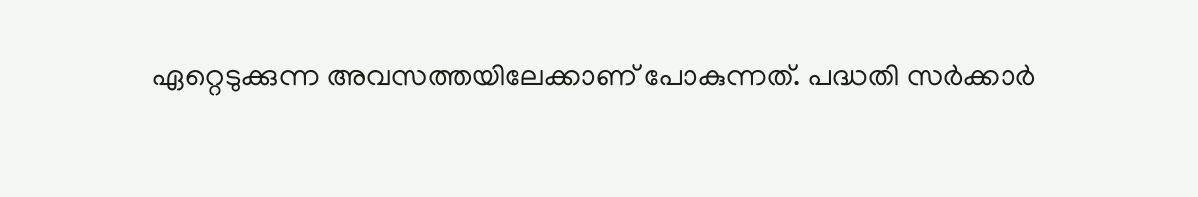ഏറ്റെടുക്കുന്ന അവസത്തയിലേക്കാണ് പോകുന്നത്. പദ്ധതി സർക്കാർ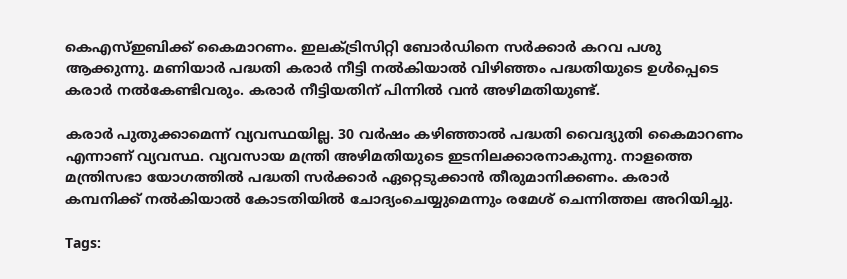കെഎസ്ഇബിക്ക് കൈമാറണം. ഇലക്ട്രിസിറ്റി ബോർഡിനെ സർക്കാർ കറവ പശു ആക്കുന്നു. മണിയാർ പദ്ധതി കരാർ നീട്ടി നൽകിയാൽ വിഴിഞ്ഞം പദ്ധതിയുടെ ഉൾപ്പെടെ കരാർ നൽകേണ്ടിവരും. കരാർ നീട്ടിയതിന് പിന്നിൽ വൻ അഴിമതിയുണ്ട്.

കരാർ പുതുക്കാമെന്ന് വ്യവസ്ഥയില്ല. 30 വർഷം കഴിഞ്ഞാൽ പദ്ധതി വൈദ്യുതി കൈമാറണം എന്നാണ് വ്യവസ്ഥ. വ്യവസായ മന്ത്രി അഴിമതിയുടെ ഇടനിലക്കാരനാകുന്നു. നാളത്തെ മന്ത്രിസഭാ യോഗത്തിൽ പദ്ധതി സർക്കാർ ഏറ്റെടുക്കാൻ തീരുമാനിക്കണം. കരാർ കമ്പനിക്ക് നൽകിയാൽ കോടതിയിൽ ചോദ്യംചെയ്യുമെന്നും രമേശ് ചെന്നിത്തല അറിയിച്ചു.

Tags: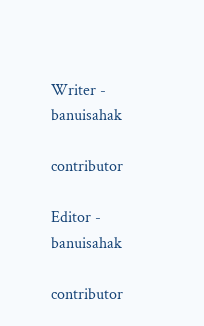Writer - banuisahak

contributor

Editor - banuisahak

contributor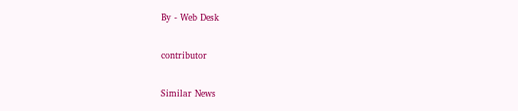By - Web Desk

contributor

Similar News